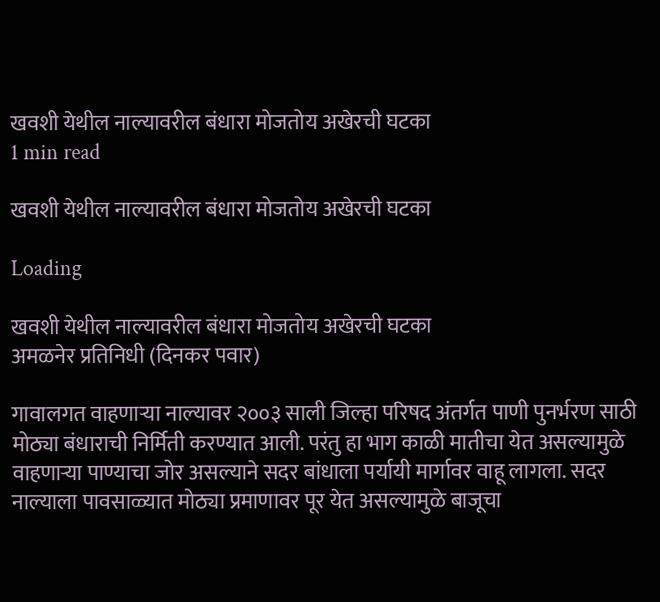खवशी येथील नाल्यावरील बंधारा मोजतोय अखेरची घटका
1 min read

खवशी येथील नाल्यावरील बंधारा मोजतोय अखेरची घटका

Loading

खवशी येथील नाल्यावरील बंधारा मोजतोय अखेरची घटका
अमळनेर प्रतिनिधी (दिनकर पवार)

गावालगत वाहणाऱ्या नाल्यावर २००३ साली जिल्हा परिषद अंतर्गत पाणी पुनर्भरण साठी मोठ्या बंधाराची निर्मिती करण्यात आली. परंतु हा भाग काळी मातीचा येत असल्यामुळे वाहणाऱ्या पाण्याचा जोर असल्याने सदर बांधाला पर्यायी मार्गावर वाहू लागला. सदर नाल्याला पावसाळ्यात मोठ्या प्रमाणावर पूर येत असल्यामुळे बाजूचा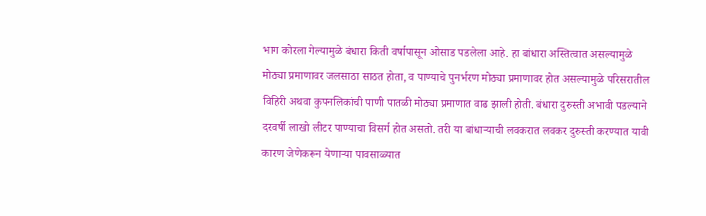भाग कोरला गेल्यामुळे बंधारा किती वर्षापासून ओसाड पडलेला आहे. हा बांधारा अस्तित्वात असल्यामुळे मोठ्या प्रमाणावर जलसाठा साठत होता, व पाण्याचे पुनर्भरण मोठ्या प्रमाणावर होत असल्यामुळे परिसरातील विहिरी अथवा कुपनलिकांची पाणी पातळी मोठ्या प्रमाणात वाढ झाली होती. बंधारा दुरुस्ती अभावी पडल्याने दरवर्षी लाखो लीटर पाण्याचा विसर्ग होत असतो. तरी या बांधाऱ्याची लवकरात लवकर दुरुस्ती करण्यात यावी कारण जेणेकरून येणाऱ्या पावसाळ्यात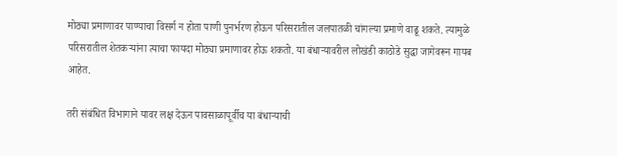मोठ्या प्रमाणावर पाण्याचा विसर्ग न होता पाणी पुनर्भरण होऊन परिसरातील जलपातळी चांगल्या प्रमाणे वाढू शकते. त्यामुळे परिसरातील शेतकऱ्यांना त्याचा फायदा मोठ्या प्रमाणावर होऊ शकतो. या बंधाऱ्यावरील लोखंडी काठोडे सुद्धा जागेवरून गायब आहेत.

तरी संबंधित विभागाने यावर लक्ष देऊन पावसाळापूर्वीच या बंधार्‍याची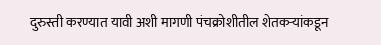दुरुस्ती करण्यात यावी अशी मागणी पंचक्रोशीतील शेतकऱ्यांकडून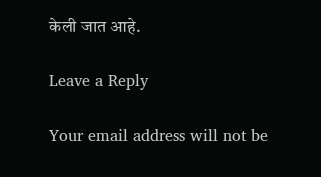केली जात आहे.

Leave a Reply

Your email address will not be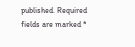published. Required fields are marked *